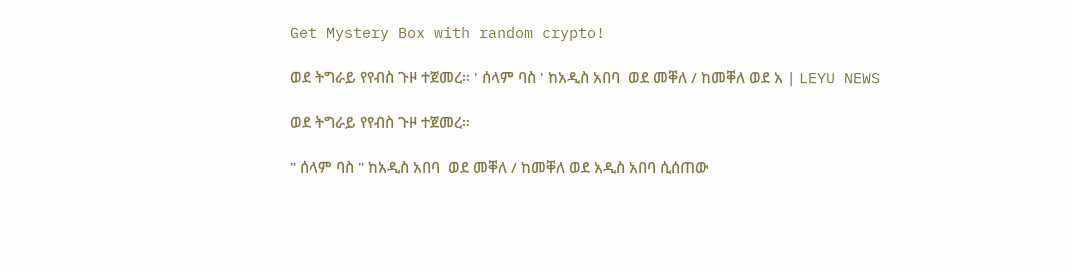Get Mystery Box with random crypto!

ወደ ትግራይ የየብስ ጉዞ ተጀመረ። ' ሰላም ባስ ' ከአዲስ አበባ  ወደ መቐለ / ከመቐለ ወደ አ | LEYU NEWS

ወደ ትግራይ የየብስ ጉዞ ተጀመረ።

" ሰላም ባስ " ከአዲስ አበባ  ወደ መቐለ / ከመቐለ ወደ አዲስ አበባ ሲሰጠው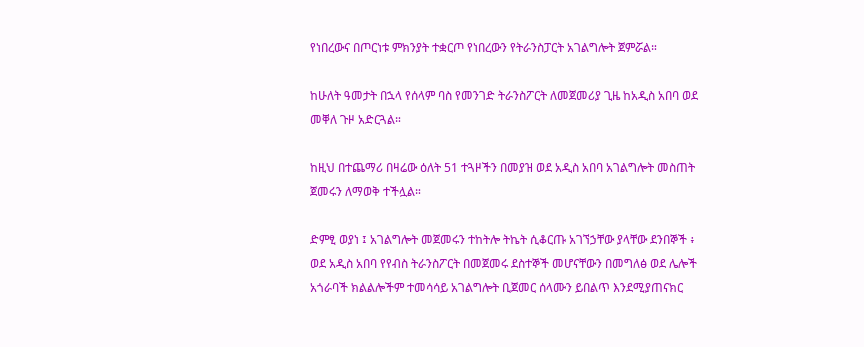የነበረውና በጦርነቱ ምክንያት ተቋርጦ የነበረውን የትራንስፓርት አገልግሎት ጀምሯል።

ከሁለት ዓመታት በኋላ የሰላም ባስ የመንገድ ትራንስፖርት ለመጀመሪያ ጊዜ ከአዲስ አበባ ወደ መቐለ ጉዞ አድርጓል።

ከዚህ በተጨማሪ በዛሬው ዕለት 51 ተጓዞችን በመያዝ ወደ አዲስ አበባ አገልግሎት መስጠት ጀመሩን ለማወቅ ተችሏል።

ድምፂ ወያነ ፤ አገልግሎት መጀመሩን ተከትሎ ትኬት ሲቆርጡ አገኘኃቸው ያላቸው ደንበኞች ፥ ወደ አዲስ አበባ የየብስ ትራንስፖርት በመጀመሩ ደስተኞች መሆናቸውን በመግለፅ ወደ ሌሎች አጎራባች ክልልሎችም ተመሳሳይ አገልግሎት ቢጀመር ሰላሙን ይበልጥ እንደሚያጠናክር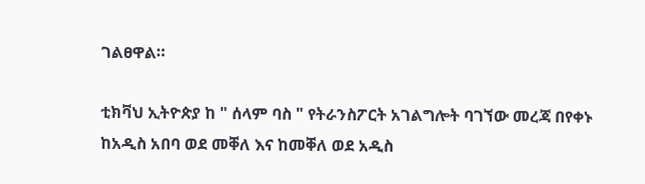ገልፀዋል።

ቲክቫህ ኢትዮጵያ ከ " ሰላም ባስ " የትራንስፖርት አገልግሎት ባገኘው መረጃ በየቀኑ ከአዲስ አበባ ወደ መቐለ እና ከመቐለ ወደ አዲስ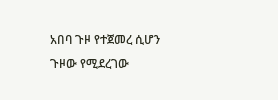አበባ ጉዞ የተጀመረ ሲሆን ጉዞው የሚደረገው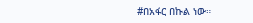#በአፋር በኩል ነው።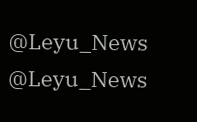@Leyu_News
@Leyu_News